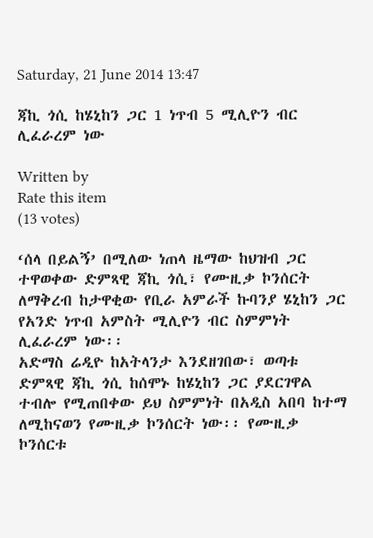Saturday, 21 June 2014 13:47

ጃኪ ጎሲ ከሄኒከን ጋር 1 ነጥብ 5 ሚሊዮን ብር ሊፈራረም ነው

Written by
Rate this item
(13 votes)

‘ሰላ በይልኝ’ በሚለው ነጠላ ዜማው ከህዝብ ጋር ተዋወቀው ድምጻዊ ጃኪ ጎሲ፣ የሙዚቃ ኮንሰርት ለማቅረብ ከታዋቂው የቢራ አምራች ኩባንያ ሄኒከን ጋር የአንድ ነጥብ አምስት ሚሊዮን ብር ስምምነት ሊፈራረም ነው፡፡
አድማስ ሬዲዮ ከአትላንታ እንደዘገበው፣ ወጣቱ ድምጻዊ ጃኪ ጎሲ ከሰሞኑ ከሄኒከን ጋር ያደርገዋል ተብሎ የሚጠበቀው ይህ ስምምነት በአዲስ አበባ ከተማ ለሚከናወን የሙዚቃ ኮንሰርት ነው፡፡ የሙዚቃ ኮንሰርቱ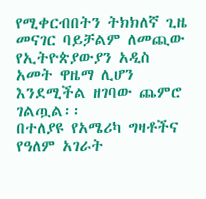የሚቀርብበትን ትክክለኛ ጊዜ መናገር ባይቻልም ለመጪው የኢትዮጵያውያን አዲስ አመት ዋዜማ ሊሆን እንደሚችል ዘገባው ጨምሮ ገልጧል፡፡
በተለያዩ የአሜሪካ ግዛቶችና የዓለም አገራት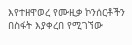እየተዘዋወረ የሙዚቃ ኮንሰርቶችን በስፋት እያቀረበ የሚገኘው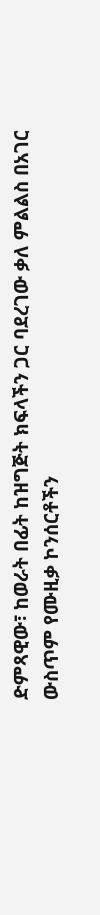ድምጻዊው፣ ከወራት በፊት ከዝግጅት ክፍላችን ጋር ባደረገው ቃለ ምልልስ በአገር ውስጥም የሙዚቃ ኮንሰርቶችን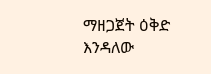ማዘጋጀት ዕቅድ እንዳለው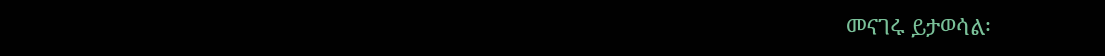መናገሩ ይታወሳል፡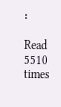፡

Read 5510 times